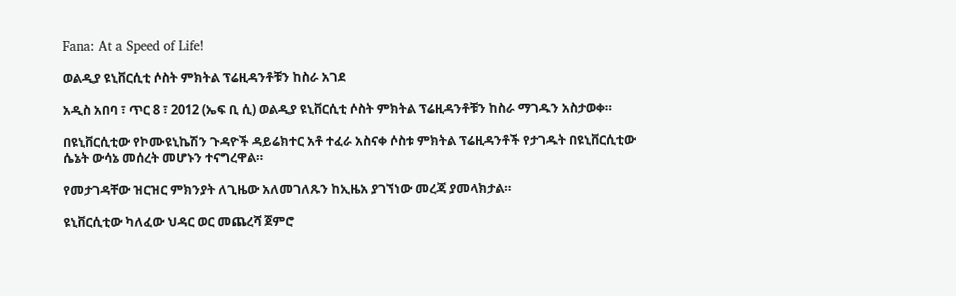Fana: At a Speed of Life!

ወልዲያ ዩኒቨርሲቲ ሶስት ምክትል ፕሬዚዳንቶቹን ከስራ አገደ

አዲስ አበባ ፣ ጥር 8 ፣ 2012 (ኤፍ ቢ ሲ) ወልዲያ ዩኒቨርሲቲ ሶስት ምክትል ፕሬዚዳንቶቹን ከስራ ማገዱን አስታወቀ።

በዩኒቨርሲቲው የኮሙዩኒኬሽን ጉዳዮች ዳይሬክተር አቶ ተፈራ አስናቀ ሶስቱ ምክትል ፕሬዚዳንቶች የታገዱት በዩኒቨርሲቲው ሴኔት ውሳኔ መሰረት መሆኑን ተናግረዋል።

የመታገዳቸው ዝርዝር ምክንያት ለጊዜው አለመገለጹን ከኢዜአ ያገኘነው መረጃ ያመላክታል።

ዩኒቨርሲቲው ካለፈው ህዳር ወር መጨረሻ ጀምሮ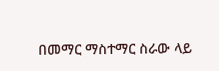በመማር ማስተማር ስራው ላይ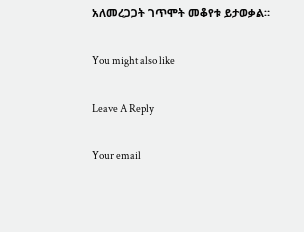አለመረጋጋት ገጥሞት መቆየቱ ይታወቃል።

You might also like

Leave A Reply

Your email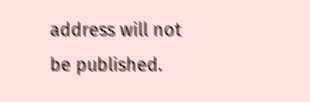address will not be published.